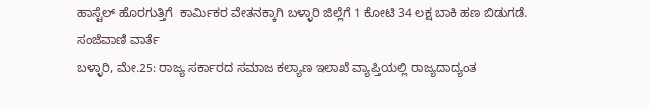ಹಾಸ್ಟೆಲ್ ಹೊರಗುತ್ತಿಗೆ  ಕಾರ್ಮಿಕರ ವೇತನಕ್ಕಾಗಿ ಬಳ್ಳಾರಿ ಜಿಲ್ಲೆಗೆ 1 ಕೋಟಿ 34 ಲಕ್ಷ ಬಾಕಿ ಹಣ ಬಿಡುಗಡೆ.
ಸಂಜೆವಾಣಿ ವಾರ್ತೆ
ಬಳ್ಳಾರಿ, ಮೇ.25: ರಾಜ್ಯ ಸರ್ಕಾರದ ಸಮಾಜ ಕಲ್ಯಾಣ ಇಲಾಖೆ ವ್ಯಾಪ್ತಿಯಲ್ಲಿ ರಾಜ್ಯದಾದ್ಯಂತ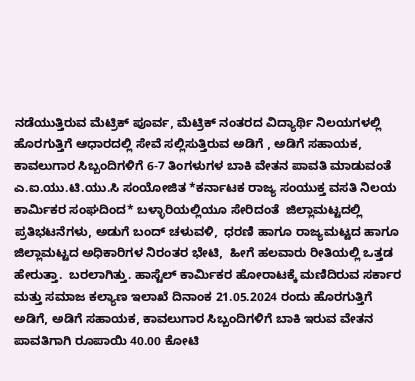ನಡೆಯುತ್ತಿರುವ ಮೆಟ್ರಿಕ್ ಪೂರ್ವ, ಮೆಟ್ರಿಕ್ ನಂತರದ ವಿದ್ಯಾರ್ಥಿ ನಿಲಯಗಳಲ್ಲಿ ಹೊರಗುತ್ತಿಗೆ ಆಧಾರದಲ್ಲಿ ಸೇವೆ ಸಲ್ಲಿಸುತ್ತಿರುವ ಅಡಿಗೆ , ಅಡಿಗೆ ಸಹಾಯಕ, ಕಾವಲುಗಾರ ಸಿಬ್ಬಂದಿಗಳಿಗೆ 6-7 ತಿಂಗಳುಗಳ ಬಾಕಿ ವೇತನ ಪಾವತಿ ಮಾಡುವಂತೆ ಎ.ಐ.ಯು.ಟಿ.ಯು.ಸಿ ಸಂಯೋಜಿತ *ಕರ್ನಾಟಕ ರಾಜ್ಯ ಸಂಯುಕ್ತ ವಸತಿ ನಿಲಯ ಕಾರ್ಮಿಕರ ಸಂಘದಿಂದ* ಬಳ್ಳಾರಿಯಲ್ಲಿಯೂ ಸೇರಿದಂತೆ  ಜಿಲ್ಲಾಮಟ್ಟದಲ್ಲಿ ಪ್ರತಿಭಟನೆಗಳು, ಅಡುಗೆ ಬಂದ್ ಚಳುವಳಿ,  ಧರಣಿ ಹಾಗೂ ರಾಜ್ಯಮಟ್ಟದ ಹಾಗೂ ಜಿಲ್ಲಾಮಟ್ಟದ ಅಧಿಕಾರಿಗಳ ನಿರಂತರ ಭೇಟಿ,  ಹೀಗೆ ಹಲವಾರು ರೀತಿಯಲ್ಲಿ ಒತ್ತಡ ಹೇರುತ್ತಾ.  ಬರಲಾಗಿತ್ತು. ಹಾಸ್ಟೆಲ್ ಕಾರ್ಮಿಕರ ಹೋರಾಟಕ್ಕೆ ಮಣಿದಿರುವ ಸರ್ಕಾರ ಮತ್ತು ಸಮಾಜ ಕಲ್ಯಾಣ ಇಲಾಖೆ ದಿನಾಂಕ 21.05.2024 ರಂದು ಹೊರಗುತ್ತಿಗೆ ಅಡಿಗೆ, ಅಡಿಗೆ ಸಹಾಯಕ, ಕಾವಲುಗಾರ ಸಿಬ್ಬಂದಿಗಳಿಗೆ ಬಾಕಿ ಇರುವ ವೇತನ ಪಾವತಿಗಾಗಿ ರೂಪಾಯಿ 40.00 ಕೋಟಿ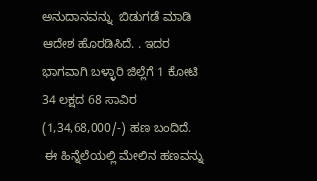ಅನುದಾನವನ್ನು  ಬಿಡುಗಡೆ ಮಾಡಿ ಆದೇಶ ಹೊರಡಿಸಿದೆ. . ಇದರ ಭಾಗವಾಗಿ ಬಳ್ಳಾರಿ ಜಿಲ್ಲೆಗೆ 1 ಕೋಟಿ 34 ಲಕ್ಷದ 68 ಸಾವಿರ (1,34,68,000/-) ಹಣ ಬಂದಿದೆ.
 ಈ ಹಿನ್ನೆಲೆಯಲ್ಲಿ ಮೇಲಿನ ಹಣವನ್ನು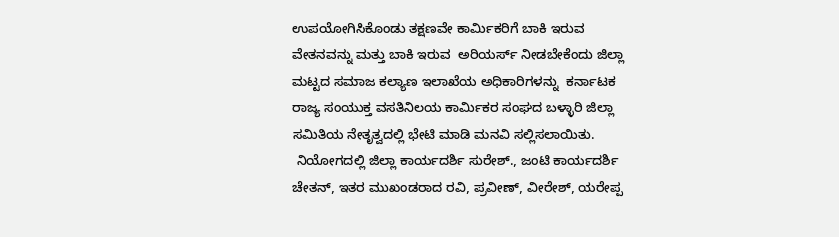ಉಪಯೋಗಿಸಿಕೊಂಡು ತಕ್ಷಣವೇ ಕಾರ್ಮಿಕರಿಗೆ ಬಾಕಿ ಇರುವ ವೇತನವನ್ನು ಮತ್ತು ಬಾಕಿ ಇರುವ  ಅರಿಯರ್ಸ್ ನೀಡಬೇಕೆಂದು ಜಿಲ್ಲಾ ಮಟ್ಟದ ಸಮಾಜ ಕಲ್ಯಾಣ ಇಲಾಖೆಯ ಅಧಿಕಾರಿಗಳನ್ನು  ಕರ್ನಾಟಕ ರಾಜ್ಯ ಸಂಯುಕ್ತ ವಸತಿನಿಲಯ ಕಾರ್ಮಿಕರ ಸಂಘದ ಬಳ್ಳಾರಿ ಜಿಲ್ಲಾ ಸಮಿತಿಯ ನೇತೃತ್ವದಲ್ಲಿ ಭೇಟಿ ಮಾಡಿ ಮನವಿ ಸಲ್ಲಿಸಲಾಯಿತು.
 ನಿಯೋಗದಲ್ಲಿ ಜಿಲ್ಲಾ ಕಾರ್ಯದರ್ಶಿ ಸುರೇಶ್., ಜಂಟಿ ಕಾರ್ಯದರ್ಶಿ ಚೇತನ್, ಇತರ ಮುಖಂಡರಾದ ರವಿ, ಪ್ರವೀಣ್, ವೀರೇಶ್, ಯರೇಪ್ಪ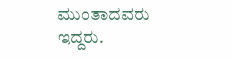ಮುಂತಾದವರು ಇದ್ದರು.